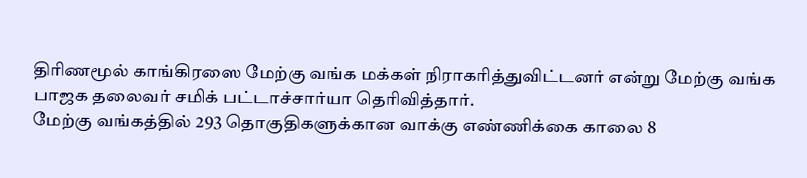திரிணமூல் காங்கிரஸை மேற்கு வங்க மக்கள் நிராகரித்துவிட்டனர் என்று மேற்கு வங்க பாஜக தலைவர் சமிக் பட்டாச்சார்யா தெரிவித்தார்.
மேற்கு வங்கத்தில் 293 தொகுதிகளுக்கான வாக்கு எண்ணிக்கை காலை 8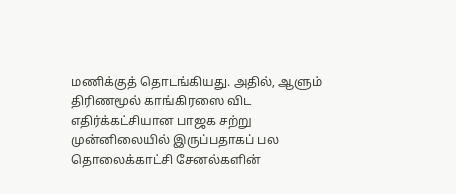மணிக்குத் தொடங்கியது. அதில், ஆளும் திரிணமூல் காங்கிரஸை விட எதிர்க்கட்சியான பாஜக சற்று முன்னிலையில் இருப்பதாகப் பல தொலைக்காட்சி சேனல்களின்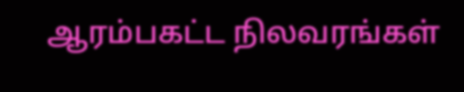ஆரம்பகட்ட நிலவரங்கள்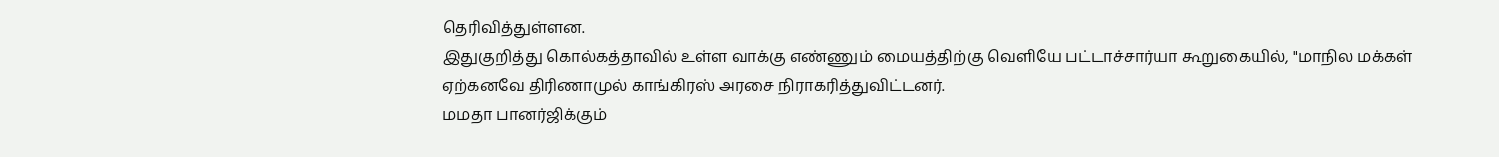தெரிவித்துள்ளன.
இதுகுறித்து கொல்கத்தாவில் உள்ள வாக்கு எண்ணும் மையத்திற்கு வெளியே பட்டாச்சார்யா கூறுகையில், "மாநில மக்கள் ஏற்கனவே திரிணாமுல் காங்கிரஸ் அரசை நிராகரித்துவிட்டனர்.
மமதா பானர்ஜிக்கும்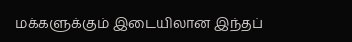மக்களுக்கும் இடையிலான இந்தப்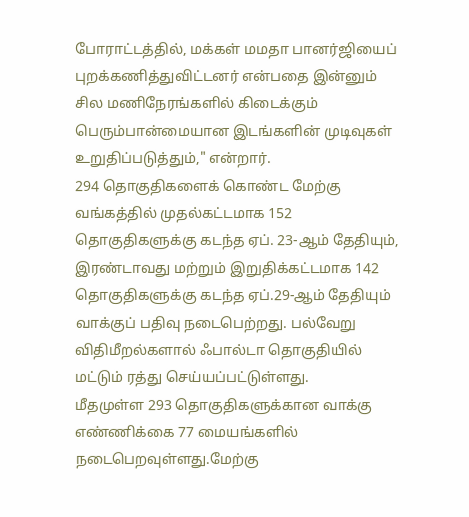போராட்டத்தில், மக்கள் மமதா பானர்ஜியைப் புறக்கணித்துவிட்டனர் என்பதை இன்னும் சில மணிநேரங்களில் கிடைக்கும் பெரும்பான்மையான இடங்களின் முடிவுகள் உறுதிப்படுத்தும்," என்றார்.
294 தொகுதிகளைக் கொண்ட மேற்கு வங்கத்தில் முதல்கட்டமாக 152 தொகுதிகளுக்கு கடந்த ஏப். 23-ஆம் தேதியும், இரண்டாவது மற்றும் இறுதிக்கட்டமாக 142 தொகுதிகளுக்கு கடந்த ஏப்.29-ஆம் தேதியும் வாக்குப் பதிவு நடைபெற்றது. பல்வேறு விதிமீறல்களால் ஃபால்டா தொகுதியில் மட்டும் ரத்து செய்யப்பட்டுள்ளது.
மீதமுள்ள 293 தொகுதிகளுக்கான வாக்கு எண்ணிக்கை 77 மையங்களில் நடைபெறவுள்ளது.மேற்கு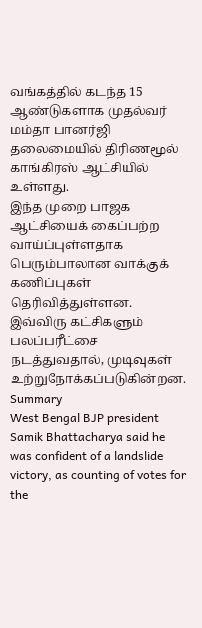வங்கத்தில் கடந்த 15 ஆண்டுகளாக முதல்வர் மம்தா பானர்ஜி தலைமையில் திரிணமூல் காங்கிரஸ் ஆட்சியில் உள்ளது.
இந்த முறை பாஜக ஆட்சியைக் கைப்பற்ற வாய்ப்புள்ளதாக பெரும்பாலான வாக்குக் கணிப்புகள் தெரிவித்துள்ளன. இவ்விரு கட்சிகளும் பலப்பரீட்சை நடத்துவதால், முடிவுகள் உற்றுநோக்கப்படுகின்றன.
Summary
West Bengal BJP president Samik Bhattacharya said he was confident of a landslide victory, as counting of votes for the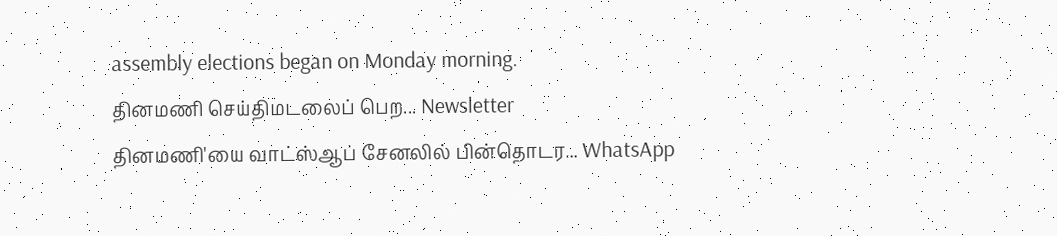assembly elections began on Monday morning.
தினமணி செய்திமடலைப் பெற... Newsletter
தினமணி'யை வாட்ஸ்ஆப் சேனலில் பின்தொடர... WhatsApp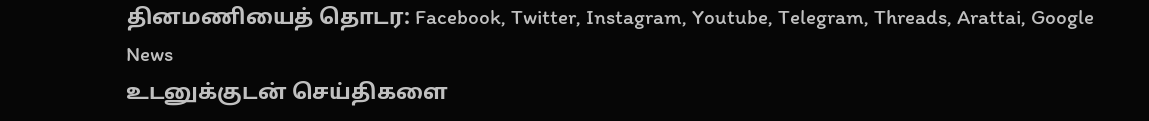தினமணியைத் தொடர: Facebook, Twitter, Instagram, Youtube, Telegram, Threads, Arattai, Google News
உடனுக்குடன் செய்திகளை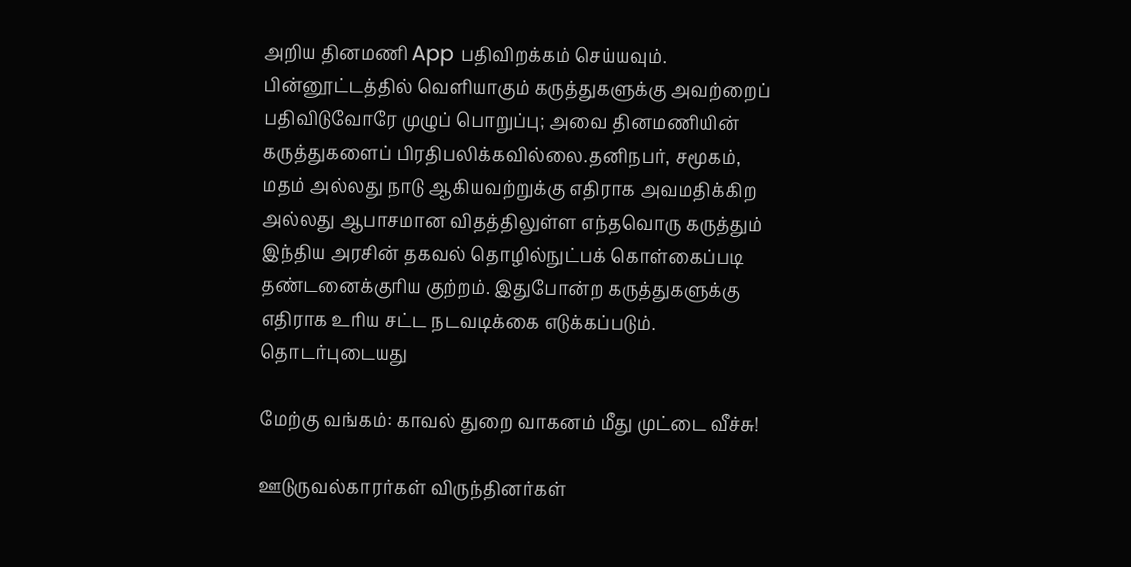அறிய தினமணி App பதிவிறக்கம் செய்யவும்.
பின்னூட்டத்தில் வெளியாகும் கருத்துகளுக்கு அவற்றைப் பதிவிடுவோரே முழுப் பொறுப்பு; அவை தினமணியின் கருத்துகளைப் பிரதிபலிக்கவில்லை.தனிநபர், சமூகம், மதம் அல்லது நாடு ஆகியவற்றுக்கு எதிராக அவமதிக்கிற அல்லது ஆபாசமான விதத்திலுள்ள எந்தவொரு கருத்தும் இந்திய அரசின் தகவல் தொழில்நுட்பக் கொள்கைப்படி தண்டனைக்குரிய குற்றம். இதுபோன்ற கருத்துகளுக்கு எதிராக உரிய சட்ட நடவடிக்கை எடுக்கப்படும்.
தொடர்புடையது

மேற்கு வங்கம்: காவல் துறை வாகனம் மீது முட்டை வீச்சு!

ஊடுருவல்காரர்கள் விருந்தினர்கள்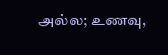அல்ல; உணவு,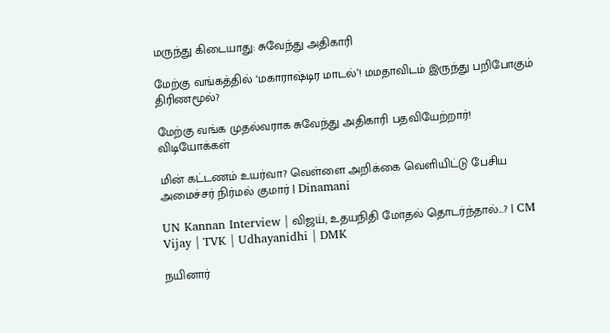மருந்து கிடையாது: சுவேந்து அதிகாரி

மேற்கு வங்கத்தில் ‘மகாராஷ்டிர மாடல்’! மமதாவிடம் இருந்து பறிபோகும் திரிணமூல்?

மேற்கு வங்க முதல்வராக சுவேந்து அதிகாரி பதவியேற்றார்!
விடியோக்கள்

மின் கட்டணம் உயர்வா? வெள்ளை அறிக்கை வெளியிட்டு பேசிய அமைச்சர் நிர்மல் குமார் | Dinamani

UN Kannan Interview | விஜய், உதயநிதி மோதல் தொடர்ந்தால்...? | CM Vijay | TVK | Udhayanidhi | DMK

நயினார்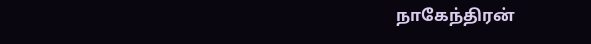நாகேந்திரன்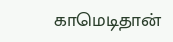காமெடிதான்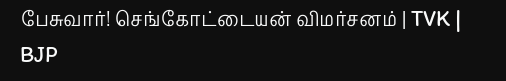பேசுவார்! செங்கோட்டையன் விமர்சனம் | TVK | BJP